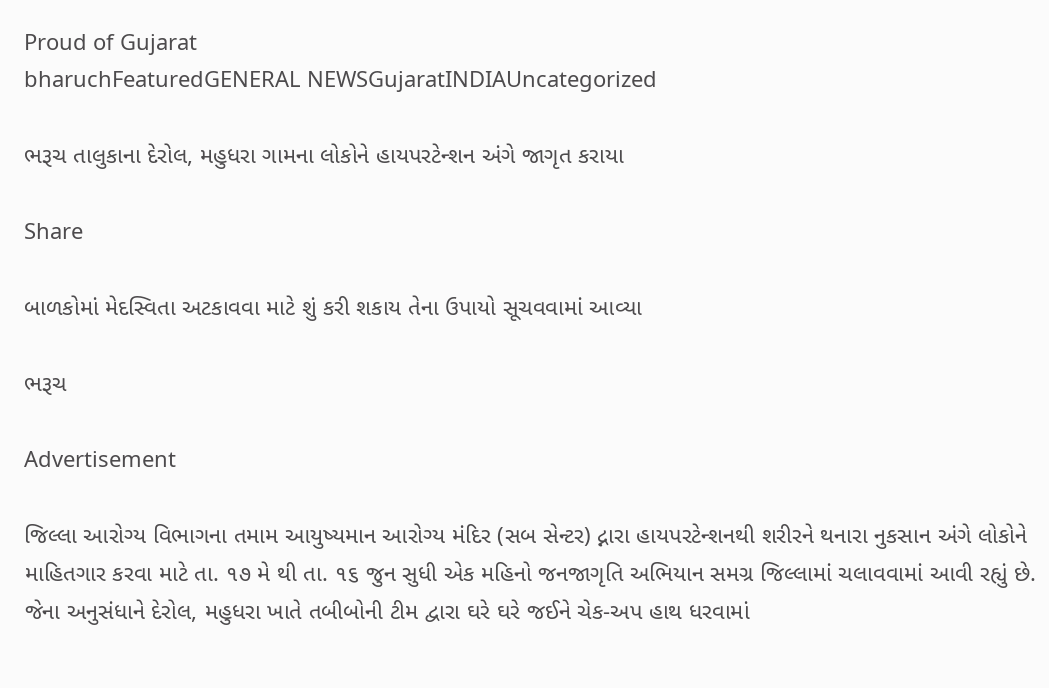Proud of Gujarat
bharuchFeaturedGENERAL NEWSGujaratINDIAUncategorized

ભરૂચ તાલુકાના દેરોલ, મહુધરા ગામના લોકોને હાયપરટેન્શન અંગે જાગૃત કરાયા

Share

બાળકોમાં મેદસ્વિતા અટકાવવા માટે શું કરી શકાય તેના ઉપાયો સૂચવવામાં આવ્યા

ભરૂચ

Advertisement

જિલ્લા આરોગ્ય વિભાગના તમામ આયુષ્યમાન આરોગ્ય મંદિર (સબ સેન્ટર) દ્નારા હાયપરટેન્શનથી શરીરને થનારા નુકસાન અંગે લોકોને માહિતગાર કરવા માટે તા. ૧૭ મે થી તા. ૧૬ જુન સુધી એક મહિનો જનજાગૃતિ અભિયાન સમગ્ર જિલ્લામાં ચલાવવામાં આવી રહ્યું છે. જેના અનુસંધાને દેરોલ, મહુધરા ખાતે તબીબોની ટીમ દ્વારા ઘરે ઘરે જઈને ચેક-અપ હાથ ધરવામાં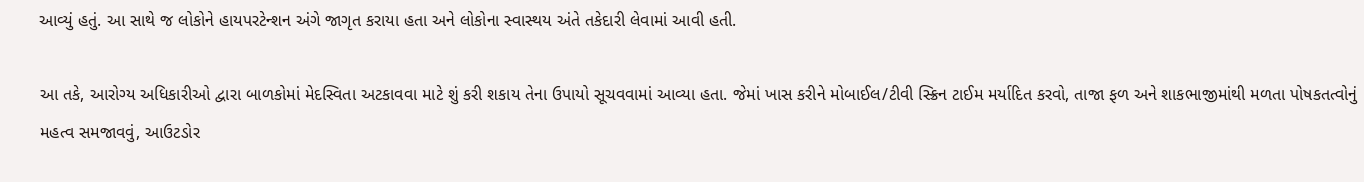આવ્યું હતું. આ સાથે જ લોકોને હાયપરટેન્શન અંગે જાગૃત કરાયા હતા અને લોકોના સ્વાસ્થય અંતે તકેદારી લેવામાં આવી હતી.

આ તકે, આરોગ્ય અધિકારીઓ દ્વારા બાળકોમાં મેદસ્વિતા અટકાવવા માટે શું કરી શકાય તેના ઉપાયો સૂચવવામાં આવ્યા હતા. જેમાં ખાસ કરીને મોબાઈલ/ટીવી સ્ક્રિન ટાઈમ મર્યાદિત કરવો, તાજા ફળ અને શાકભાજીમાંથી મળતા પોષકતત્વોનું મહત્વ સમજાવવું, આઉટડોર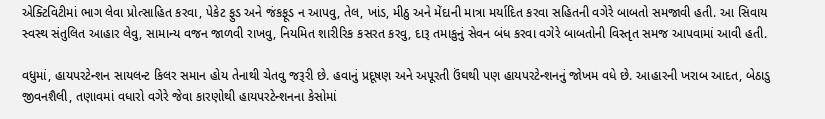એક્ટિવિટીમાં ભાગ લેવા પ્રોત્સાહિત કરવા, પેકેટ ફુડ અને જંકફૂડ ન આપવુ, તેલ, ખાંડ, મીઠુ અને મેંદાની માત્રા મર્યાદિત કરવા સહિતની વગેરે બાબતો સમજાવી હતી. આ સિવાય સ્વસ્થ સંતુલિત આહાર લેવુ, સામાન્ય વજન જાળવી રાખવુ, નિયમિત શારીરિક કસરત કરવુ, દારૂ તમાકુનું સેવન બંધ કરવા વગેરે બાબતોની વિસ્તૃત સમજ આપવામાં આવી હતી.

વધુમાં, હાયપરટેન્શન સાયલન્ટ કિલર સમાન હોય તેનાથી ચેતવુ જરૂરી છે. હવાનું પ્રદૂષણ અને અપૂરતી ઉંઘથી પણ હાયપરટેન્શનનું જોખમ વધે છે. આહારની ખરાબ આદત, બેઠાડુ જીવનશૈલી, તણાવમાં વધારો વગેરે જેવા કારણોથી હાયપરટેન્શનના કેસોમાં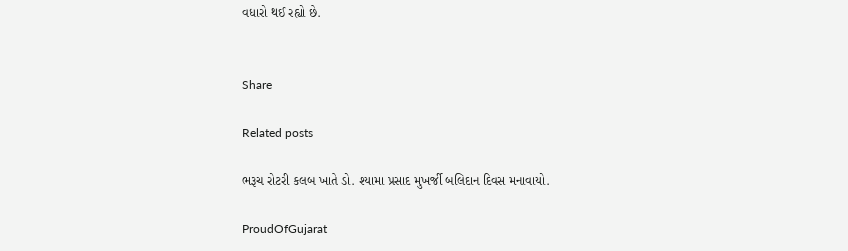વધારો થઈ રહ્યો છે.


Share

Related posts

ભરૂચ રોટરી કલબ ખાતે ડો. શ્યામા પ્રસાદ મુખર્જી બલિદાન દિવસ મનાવાયો.

ProudOfGujarat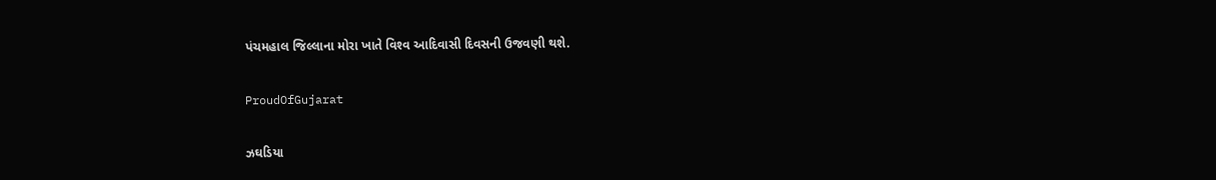પંચમહાલ જિલ્‍લાના મોરા ખાતે વિશ્‍વ આદિવાસી દિવસની ઉજવણી થશે.

ProudOfGujarat

ઝઘડિયા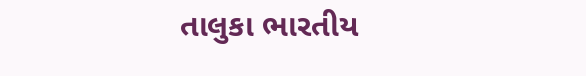તાલુકા ભારતીય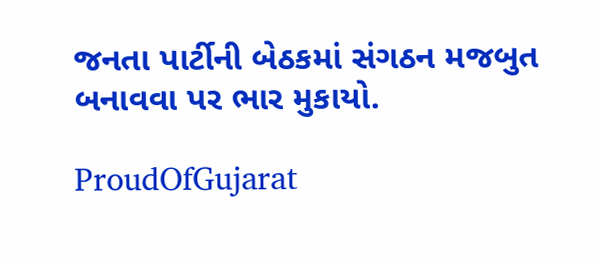જનતા પાર્ટીની બેઠકમાં સંગઠન મજબુત બનાવવા પર ભાર મુકાયો.

ProudOfGujarat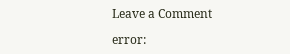Leave a Comment

error: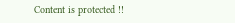Content is protected !!